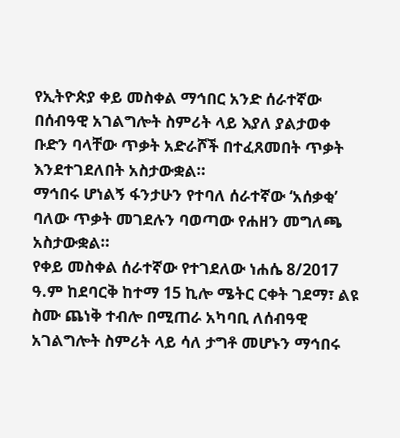የኢትዮጵያ ቀይ መስቀል ማኅበር አንድ ሰራተኛው በሰብዓዊ አገልግሎት ስምሪት ላይ እያለ ያልታወቀ ቡድን ባላቸው ጥቃት አድራሾች በተፈጸመበት ጥቃት እንደተገደለበት አስታውቋል።
ማኅበሩ ሆነልኝ ፋንታሁን የተባለ ሰራተኛው ‘አሰቃቂ’ ባለው ጥቃት መገደሉን ባወጣው የሐዘን መግለጫ አስታውቋል።
የቀይ መስቀል ሰራተኛው የተገደለው ነሐሴ 8/2017 ዓ.ም ከደባርቅ ከተማ 15 ኪሎ ሜትር ርቀት ገደማ፣ ልዩ ስሙ ጨነቅ ተብሎ በሚጠራ አካባቢ ለሰብዓዊ አገልግሎት ስምሪት ላይ ሳለ ታግቶ መሆኑን ማኅበሩ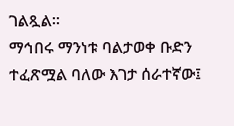ገልጿል።
ማኅበሩ ማንነቱ ባልታወቀ ቡድን ተፈጽሟል ባለው እገታ ሰራተኛው፤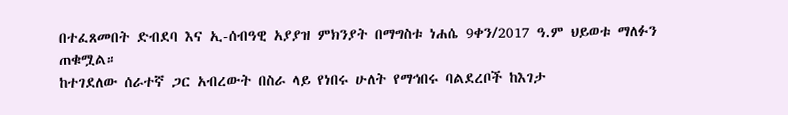በተፈጸመበት ድብደባ እና ኢ-ሰብዓዊ አያያዝ ምክንያት በማግስቱ ነሐሴ 9ቀን/2017 ዓ.ም ህይወቱ ማለፉን ጠቁሟል።
ከተገደለው ሰራተኛ ጋር አብረውት በስራ ላይ የነበሩ ሁለት የማኅበሩ ባልደረቦች ከእገታ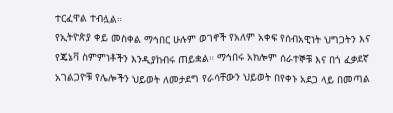ተርፈዋል ተብሏል።
የኢትዮጵያ ቀይ መስቀል ማኅበር ሁሉም ወገኖች የአለም አቀፍ የሰብአዊነት ህግጋትን እና የጄኔቫ ስምምነቶችን እንዲያከብሩ ጠይቋል። ማኅበሩ አክሎም ሰራተኞቹ እና በጎ ፈቃደኛ አገልጋዮቹ የሌሎችን ህይወት ለመታደግ የራሳቸውን ህይወት በየቀኑ አደጋ ላይ በመጣል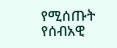የሚሰጡት የሰብአዊ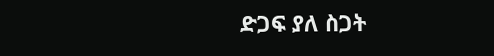ድጋፍ ያለ ስጋት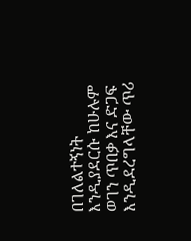በገለልተኝነት እንዲያደርሱ ከሁሉም ወገን ጥበቃ እና ድጋፍ እንዲደረግላቸው ጥሪ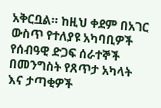አቅርቧል። ከዚህ ቀደም በአገር ውስጥ የተለያዩ አካባቢዎች የሰብዓዊ ድጋፍ ሰራተኞች በመንግስት የጸጥታ አካላት እና ታጣቂዎች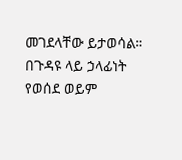መገደላቸው ይታወሳል።
በጉዳዩ ላይ ኃላፊነት የወሰደ ወይም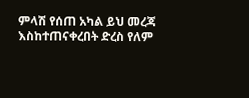ምላሽ የሰጠ አካል ይህ መረጃ እስከተጠናቀረበት ድረስ የለም